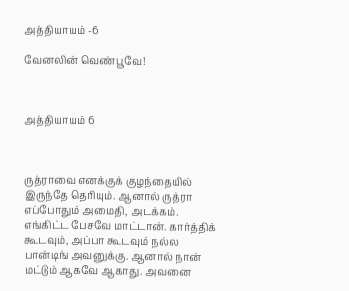அத்தியாயம் -6

வேனலின் வெண்பூவே!



அத்தியாயம் 6



ருத்ராவை எனக்குக் குழந்தையில் இருந்தே தெரியும். ஆனால் ருத்ரா எப்போதும் அமைதி, அடக்கம். எங்கிட்ட பேசவே மாட்டான். கார்த்திக் கூடவும், அப்பா கூடவும் நல்ல பான்டிங் அவனுக்கு. ஆனால் நான் மட்டும் ஆகவே ஆகாது. அவனை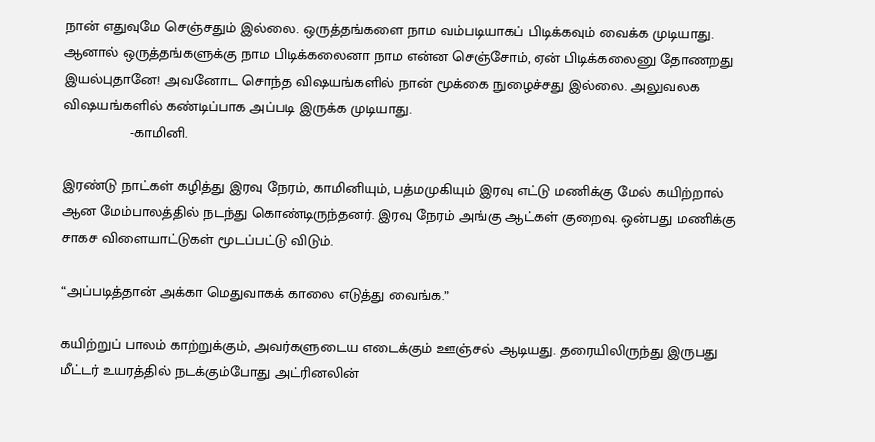நான் எதுவுமே செஞ்சதும் இல்லை. ஒருத்தங்களை நாம வம்படியாகப் பிடிக்கவும் வைக்க முடியாது. ஆனால் ஒருத்தங்களுக்கு நாம பிடிக்கலைனா நாம என்ன செஞ்சோம், ஏன் பிடிக்கலைனு தோணறது இயல்புதானே! அவனோட சொந்த விஷயங்களில் நான் மூக்கை நுழைச்சது இல்லை. அலுவலக விஷயங்களில் கண்டிப்பாக அப்படி இருக்க முடியாது.
                -காமினி.

இரண்டு நாட்கள் கழித்து இரவு நேரம், காமினியும், பத்மமுகியும் இரவு எட்டு மணிக்கு மேல் கயிற்றால் ஆன மேம்பாலத்தில் நடந்து கொண்டிருந்தனர். இரவு நேரம் அங்கு ஆட்கள் குறைவு. ஒன்பது மணிக்கு சாகச விளையாட்டுகள் மூடப்பட்டு விடும்.

“அப்படித்தான் அக்கா மெதுவாகக் காலை எடுத்து வைங்க.”

கயிற்றுப் பாலம் காற்றுக்கும், அவர்களுடைய எடைக்கும் ஊஞ்சல் ஆடியது. தரையிலிருந்து இருபது மீட்டர் உயரத்தில் நடக்கும்போது அட்ரினலின்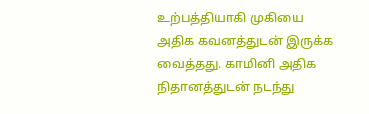உற்பத்தியாகி முகியை அதிக கவனத்துடன் இருக்க வைத்தது. காமினி அதிக நிதானத்துடன் நடந்து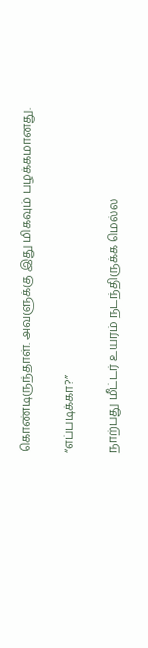கொண்டிருந்தாள். அவளுக்கு இது மிகவும் பழக்கமானது.

“எப்படிக்கா?”

நாற்பது மீட்டர் உயரம் நடந்திருக்க மெல்ல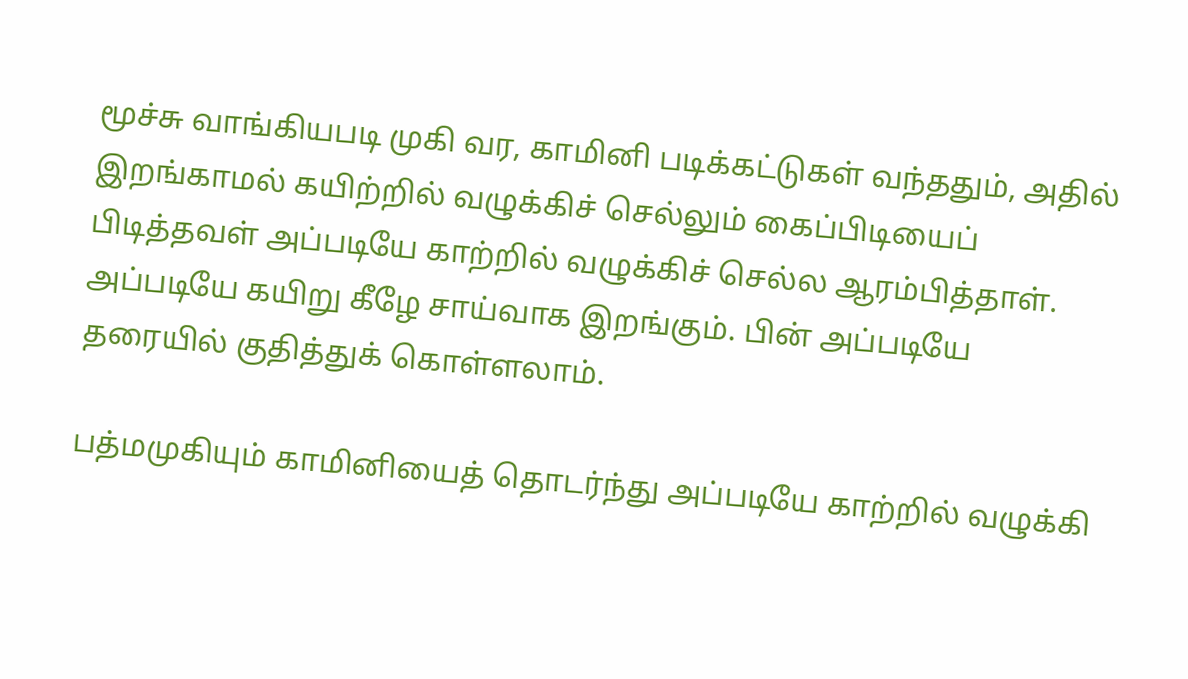மூச்சு வாங்கியபடி முகி வர, காமினி படிக்கட்டுகள் வந்ததும், அதில் இறங்காமல் கயிற்றில் வழுக்கிச் செல்லும் கைப்பிடியைப் பிடித்தவள் அப்படியே காற்றில் வழுக்கிச் செல்ல ஆரம்பித்தாள். அப்படியே கயிறு கீழே சாய்வாக இறங்கும். பின் அப்படியே தரையில் குதித்துக் கொள்ளலாம்.

பத்மமுகியும் காமினியைத் தொடர்ந்து அப்படியே காற்றில் வழுக்கி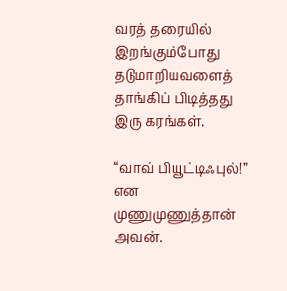வரத் தரையில் இறங்கும்போது தடுமாறியவளைத் தாங்கிப் பிடித்தது இரு கரங்கள்.

“வாவ் பியூட்டிஃபுல்!” என முணுமுணுத்தான் அவன்.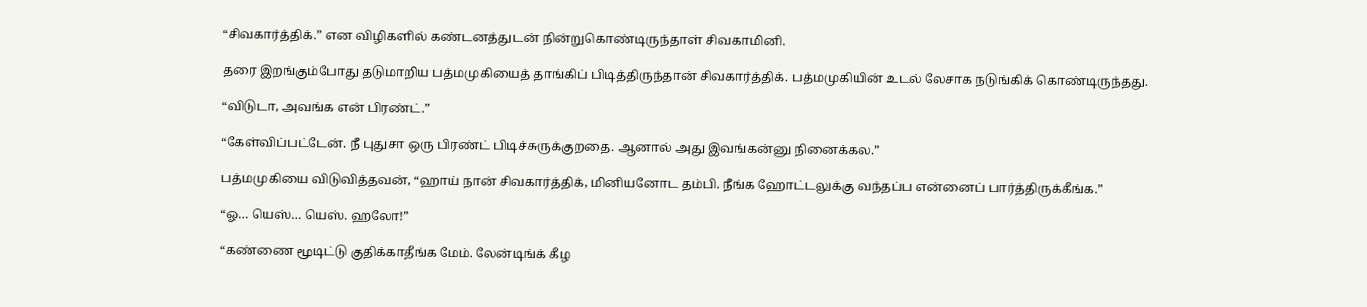“சிவகார்த்திக்.” என விழிகளில் கண்டனத்துடன் நின்றுகொண்டிருந்தாள் சிவகாமினி.

தரை இறங்கும்போது தடுமாறிய பத்மமுகியைத் தாங்கிப் பிடித்திருந்தான் சிவகார்த்திக். பத்மமுகியின் உடல் லேசாக நடுங்கிக் கொண்டிருந்தது.

“விடுடா, அவங்க என் பிரண்ட்.”

“கேள்விப்பட்டேன். நீ புதுசா ஒரு பிரண்ட் பிடிச்சுருக்குறதை. ஆனால் அது இவங்கன்னு நினைக்கல.”

பத்மமுகியை விடுவித்தவன், “ஹாய் நான் சிவகார்த்திக், மினியனோட தம்பி. நீங்க ஹோட்டலுக்கு வந்தப்ப என்னைப் பார்த்திருக்கீங்க.”

“ஓ… யெஸ்… யெஸ். ஹலோ!”

“கண்ணை மூடிட்டு குதிக்காதீங்க மேம். லேன்டிங்க் கீழ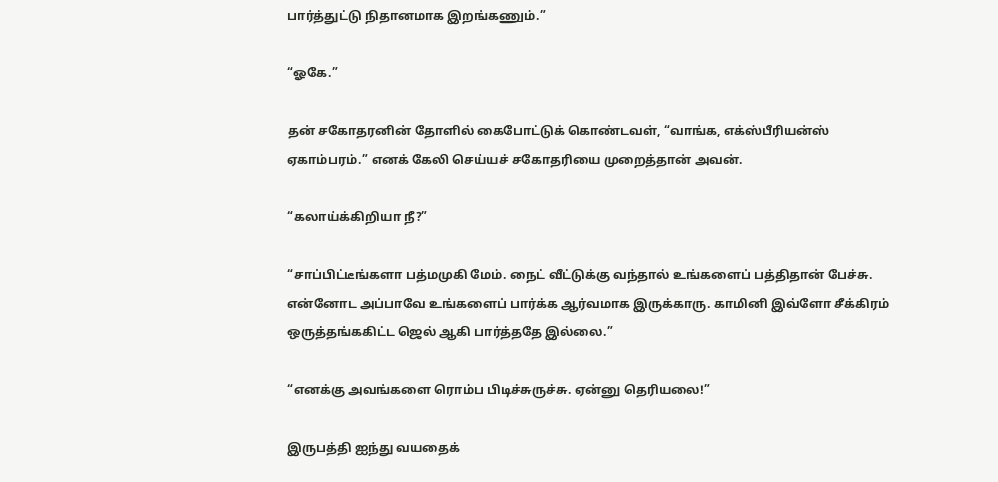பார்த்துட்டு நிதானமாக இறங்கணும்.”

“ஓகே.”

தன் சகோதரனின் தோளில் கைபோட்டுக் கொண்டவள், “வாங்க, எக்ஸ்பீரியன்ஸ் ஏகாம்பரம்.” எனக் கேலி செய்யச் சகோதரியை முறைத்தான் அவன்.

“கலாய்க்கிறியா நீ?”

“சாப்பிட்டீங்களா பத்மமுகி மேம். நைட் வீட்டுக்கு வந்தால் உங்களைப் பத்திதான் பேச்சு. என்னோட அப்பாவே உங்களைப் பார்க்க ஆர்வமாக இருக்காரு. காமினி இவ்ளோ சீக்கிரம் ஒருத்தங்ககிட்ட ஜெல் ஆகி பார்த்ததே இல்லை.”

“எனக்கு அவங்களை ரொம்ப பிடிச்சுருச்சு. ஏன்னு தெரியலை!”

இருபத்தி ஐந்து வயதைக்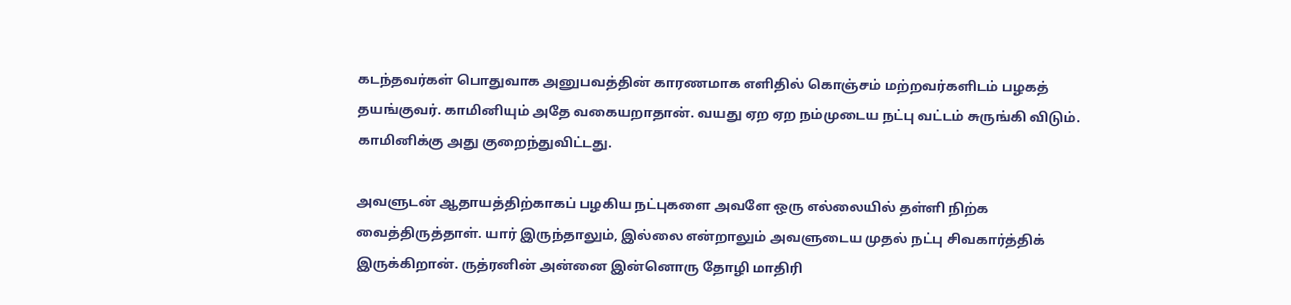கடந்தவர்கள் பொதுவாக அனுபவத்தின் காரணமாக எளிதில் கொஞ்சம் மற்றவர்களிடம் பழகத் தயங்குவர். காமினியும் அதே வகையறாதான். வயது ஏற ஏற நம்முடைய நட்பு வட்டம் சுருங்கி விடும். காமினிக்கு அது குறைந்துவிட்டது.

அவளுடன் ஆதாயத்திற்காகப் பழகிய நட்புகளை அவளே ஒரு எல்லையில் தள்ளி நிற்க வைத்திருத்தாள். யார் இருந்தாலும், இல்லை என்றாலும் அவளுடைய முதல் நட்பு சிவகார்த்திக் இருக்கிறான். ருத்ரனின் அன்னை இன்னொரு தோழி மாதிரி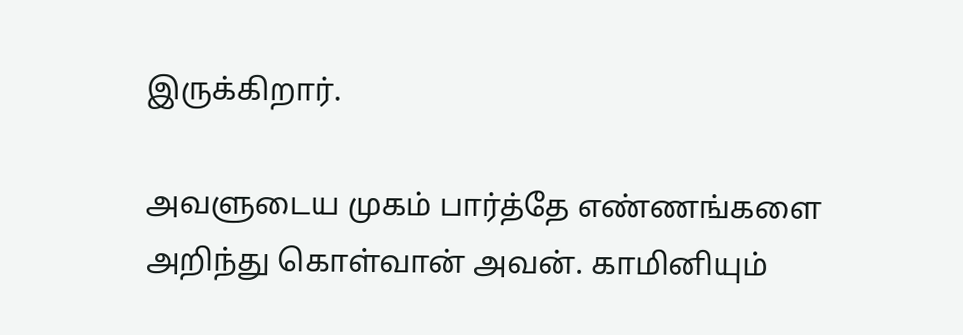இருக்கிறார்.

அவளுடைய முகம் பார்த்தே எண்ணங்களை அறிந்து கொள்வான் அவன். காமினியும்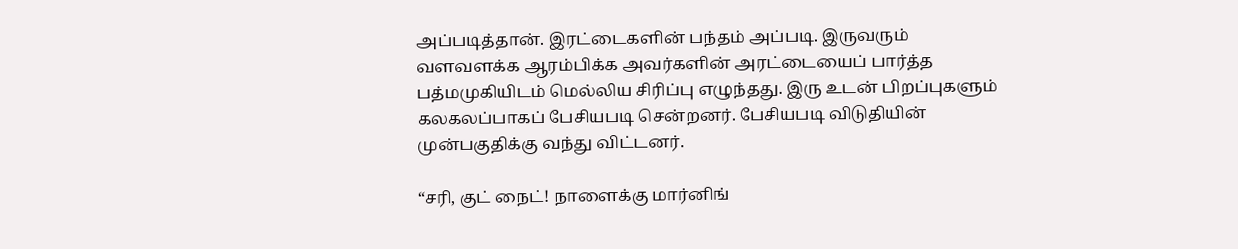அப்படித்தான். இரட்டைகளின் பந்தம் அப்படி. இருவரும் வளவளக்க ஆரம்பிக்க அவர்களின் அரட்டையைப் பார்த்த பத்மமுகியிடம் மெல்லிய சிரிப்பு எழுந்தது. இரு உடன் பிறப்புகளும் கலகலப்பாகப் பேசியபடி சென்றனர். பேசியபடி விடுதியின் முன்பகுதிக்கு வந்து விட்டனர்.

“சரி, குட் நைட்! நாளைக்கு மார்னிங்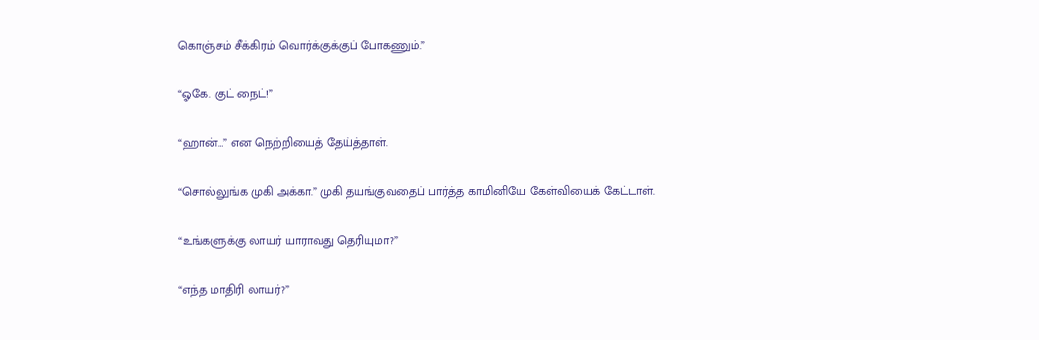கொஞ்சம் சீக்கிரம் வொர்க்குக்குப் போகணும்.”

“ஓகே. குட் நைட்!”

“ஹான்…” என நெற்றியைத் தேய்த்தாள்.

“சொல்லுங்க முகி அக்கா.” முகி தயங்குவதைப் பார்த்த காமினியே கேள்வியைக் கேட்டாள்.

“உங்களுக்கு லாயர் யாராவது தெரியுமா?”

“எந்த மாதிரி லாயர்?”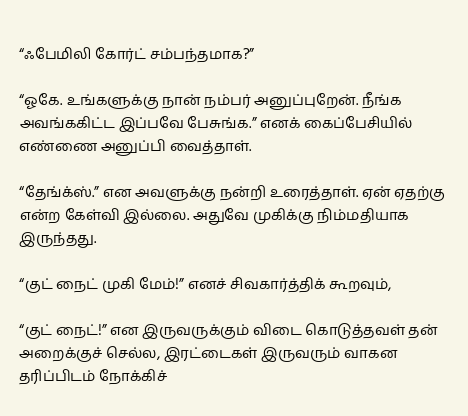“ஃபேமிலி கோர்ட் சம்பந்தமாக?”

“ஓகே. உங்களுக்கு நான் நம்பர் அனுப்புறேன். நீங்க அவங்ககிட்ட இப்பவே பேசுங்க.” எனக் கைப்பேசியில் எண்ணை அனுப்பி வைத்தாள்.

“தேங்க்ஸ்.” என அவளுக்கு நன்றி உரைத்தாள். ஏன் ஏதற்கு என்ற கேள்வி இல்லை. அதுவே முகிக்கு நிம்மதியாக இருந்தது.

“குட் நைட் முகி மேம்!” எனச் சிவகார்த்திக் கூறவும்,

“குட் நைட்!” என இருவருக்கும் விடை கொடுத்தவள் தன் அறைக்குச் செல்ல, இரட்டைகள் இருவரும் வாகன தரிப்பிடம் நோக்கிச்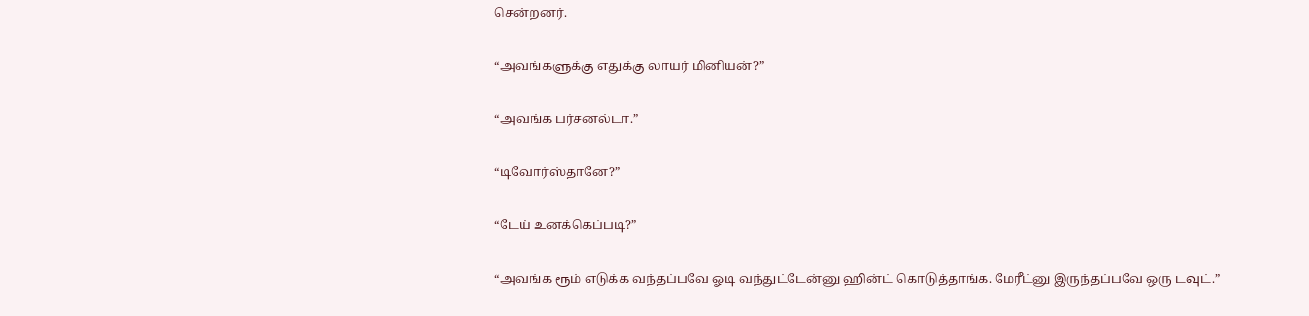சென்றனர்.

“அவங்களுக்கு எதுக்கு லாயர் மினியன்?”

“அவங்க பர்சனல்டா.”

“டிவோர்ஸ்தானே?”

“டேய் உனக்கெப்படி?”

“அவங்க ரூம் எடுக்க வந்தப்பவே ஓடி வந்துட்டேன்னு ஹின்ட் கொடுத்தாங்க. மேரீட்னு இருந்தப்பவே ஒரு டவுட்.”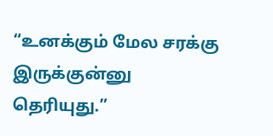“உனக்கும் மேல சரக்கு இருக்குன்னு தெரியுது.”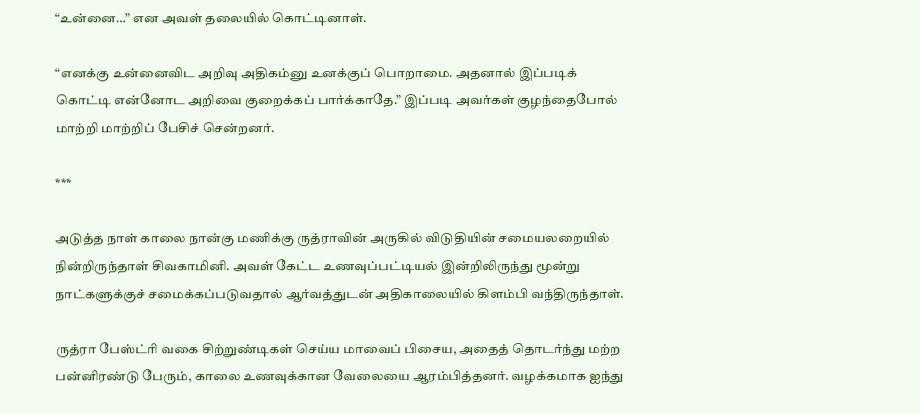“உன்னை…” என அவள் தலையில் கொட்டினாள்.

“எனக்கு உன்னைவிட அறிவு அதிகம்னு உனக்குப் பொறாமை. அதனால் இப்படிக் கொட்டி என்னோட அறிவை குறைக்கப் பார்க்காதே.” இப்படி அவர்கள் குழந்தைபோல் மாற்றி மாற்றிப் பேசிச் சென்றனர்.

***

அடுத்த நாள் காலை நான்கு மணிக்கு ருத்ராவின் அருகில் விடுதியின் சமையலறையில் நின்றிருந்தாள் சிவகாமினி. அவள் கேட்ட உணவுப்பட்டியல் இன்றிலிருந்து மூன்று நாட்களுக்குச் சமைக்கப்படுவதால் ஆர்வத்துடன் அதிகாலையில் கிளம்பி வந்திருந்தாள்.

ருத்ரா பேஸ்ட்ரி வகை சிற்றுண்டிகள் செய்ய மாவைப் பிசைய, அதைத் தொடர்ந்து மற்ற பன்னிரண்டு பேரும், காலை உணவுக்கான வேலையை ஆரம்பித்தனர். வழக்கமாக ஐந்து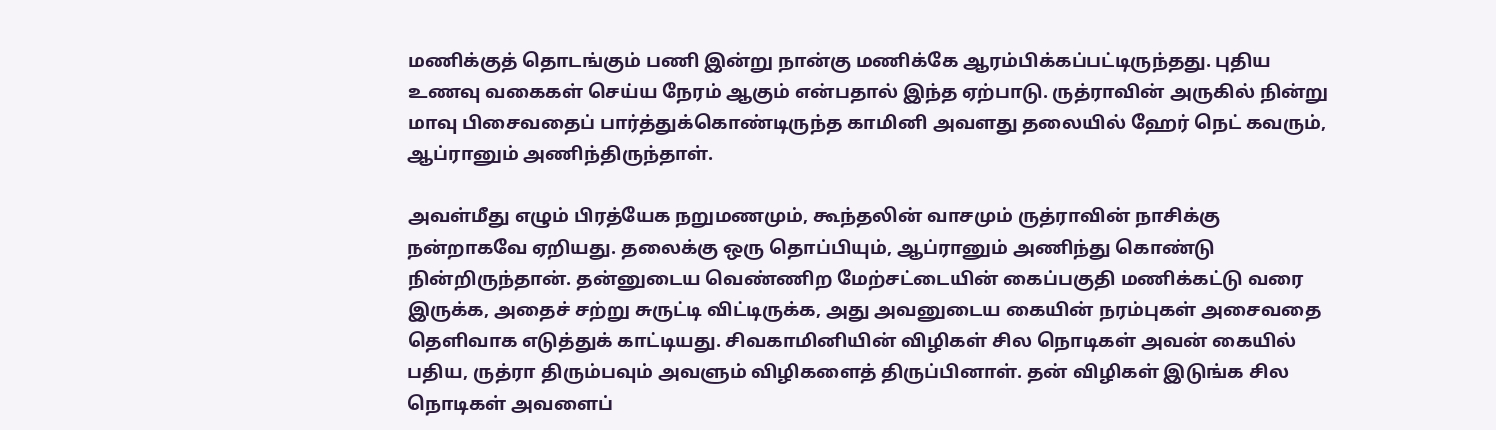மணிக்குத் தொடங்கும் பணி இன்று நான்கு மணிக்கே ஆரம்பிக்கப்பட்டிருந்தது. புதிய உணவு வகைகள் செய்ய நேரம் ஆகும் என்பதால் இந்த ஏற்பாடு. ருத்ராவின் அருகில் நின்று மாவு பிசைவதைப் பார்த்துக்கொண்டிருந்த காமினி அவளது தலையில் ஹேர் நெட் கவரும், ஆப்ரானும் அணிந்திருந்தாள்.

அவள்மீது எழும் பிரத்யேக நறுமணமும், கூந்தலின் வாசமும் ருத்ராவின் நாசிக்கு நன்றாகவே ஏறியது. தலைக்கு ஒரு தொப்பியும், ஆப்ரானும் அணிந்து கொண்டு நின்றிருந்தான். தன்னுடைய வெண்ணிற மேற்சட்டையின் கைப்பகுதி மணிக்கட்டு வரை இருக்க, அதைச் சற்று சுருட்டி விட்டிருக்க, அது அவனுடைய கையின் நரம்புகள் அசைவதை தெளிவாக எடுத்துக் காட்டியது. சிவகாமினியின் விழிகள் சில நொடிகள் அவன் கையில் பதிய, ருத்ரா திரும்பவும் அவளும் விழிகளைத் திருப்பினாள். தன் விழிகள் இடுங்க சில நொடிகள் அவளைப்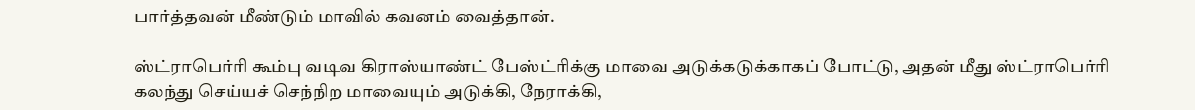பார்த்தவன் மீண்டும் மாவில் கவனம் வைத்தான்.

ஸ்ட்ராபெர்ரி கூம்பு வடிவ கிராஸ்யாண்ட் பேஸ்ட்ரிக்கு மாவை அடுக்கடுக்காகப் போட்டு, அதன் மீது ஸ்ட்ராபெர்ரி கலந்து செய்யச் செந்நிற மாவையும் அடுக்கி, நேராக்கி,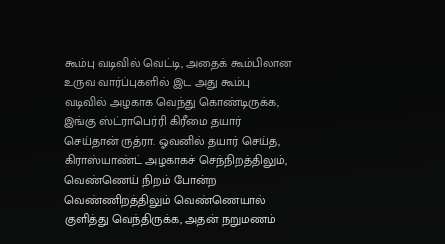கூம்பு வடிவில் வெட்டி, அதைக் கூம்பிலான உருவ வார்ப்புகளில் இட அது கூம்பு வடிவில் அழகாக வெந்து கொண்டிருக்க, இங்கு ஸ்ட்ராபெர்ரி கிரீமை தயார் செய்தான் ருத்ரா. ஓவனில் தயார் செய்த, கிராஸ்யாண்ட் அழகாகச் செந்நிறத்திலும், வெண்ணெய் நிறம் போன்ற வெண்ணிறத்திலும் வெண்ணெயால் குளித்து வெந்திருக்க, அதன் நறுமணம்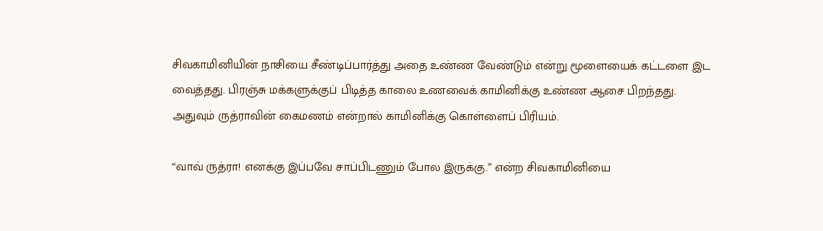சிவகாமினியின் நாசியை சீண்டிப்பார்த்து அதை உண்ண வேண்டும் என்று மூளையைக் கட்டளை இட வைத்தது. பிரஞ்சு மக்களுக்குப் பிடித்த காலை உணவைக் காமினிக்கு உண்ண ஆசை பிறந்தது. அதுவும் ருத்ராவின் கைமணம் என்றால் காமினிக்கு கொள்ளைப் பிரியம்.

“வாவ் ருத்ரா! எனக்கு இப்பவே சாப்பிடணும் போல இருக்கு.” என்ற சிவகாமினியை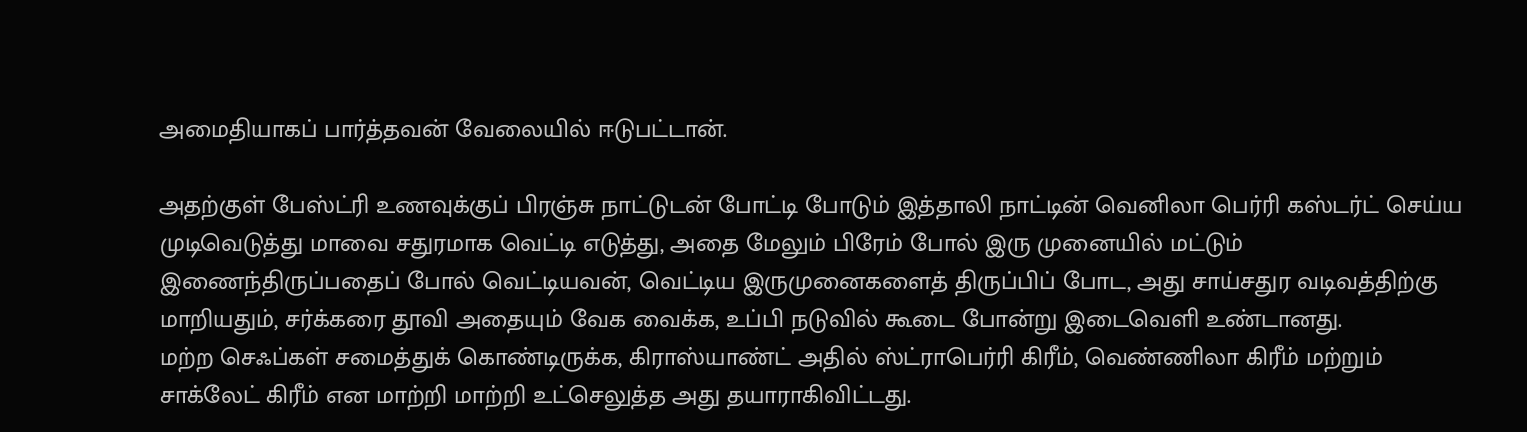அமைதியாகப் பார்த்தவன் வேலையில் ஈடுபட்டான்.

அதற்குள் பேஸ்ட்ரி உணவுக்குப் பிரஞ்சு நாட்டுடன் போட்டி போடும் இத்தாலி நாட்டின் வெனிலா பெர்ரி கஸ்டர்ட் செய்ய முடிவெடுத்து மாவை சதுரமாக வெட்டி எடுத்து, அதை மேலும் பிரேம் போல் இரு முனையில் மட்டும் இணைந்திருப்பதைப் போல் வெட்டியவன், வெட்டிய இருமுனைகளைத் திருப்பிப் போட, அது சாய்சதுர வடிவத்திற்கு மாறியதும், சர்க்கரை தூவி அதையும் வேக வைக்க, உப்பி நடுவில் கூடை போன்று இடைவெளி உண்டானது.
மற்ற செஃப்கள் சமைத்துக் கொண்டிருக்க, கிராஸ்யாண்ட் அதில் ஸ்ட்ராபெர்ரி கிரீம், வெண்ணிலா கிரீம் மற்றும் சாக்லேட் கிரீம் என மாற்றி மாற்றி உட்செலுத்த அது தயாராகிவிட்டது.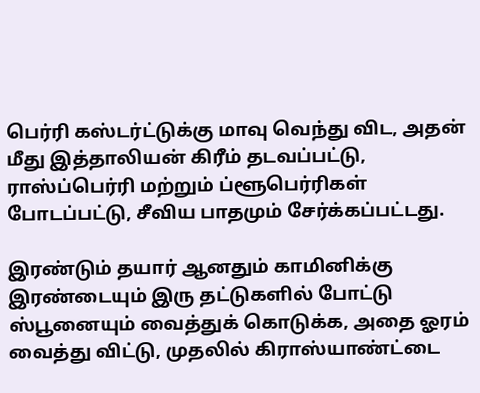பெர்ரி கஸ்டர்ட்டுக்கு மாவு வெந்து விட, அதன் மீது இத்தாலியன் கிரீம் தடவப்பட்டு, ராஸ்ப்பெர்ரி மற்றும் ப்ளூபெர்ரிகள் போடப்பட்டு, சீவிய பாதமும் சேர்க்கப்பட்டது.

இரண்டும் தயார் ஆனதும் காமினிக்கு இரண்டையும் இரு தட்டுகளில் போட்டு ஸ்பூனையும் வைத்துக் கொடுக்க, அதை ஓரம் வைத்து விட்டு, முதலில் கிராஸ்யாண்ட்டை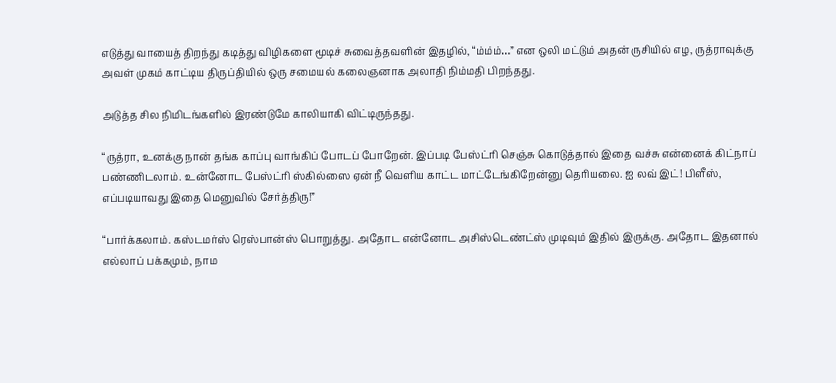எடுத்து வாயைத் திறந்து கடித்து விழிகளை மூடிச் சுவைத்தவளின் இதழில், “ம்ம்ம்…” என ஒலி மட்டும் அதன் ருசியில் எழ, ருத்ராவுக்கு அவள் முகம் காட்டிய திருப்தியில் ஒரு சமையல் கலைஞனாக அலாதி நிம்மதி பிறந்தது.

அடுத்த சில நிமிடங்களில் இரண்டுமே காலியாகி விட்டிருந்தது.

“ருத்ரா, உனக்கு நான் தங்க காப்பு வாங்கிப் போடப் போறேன். இப்படி பேஸ்ட்ரி செஞ்சு கொடுத்தால் இதை வச்சு என்னைக் கிட்நாப் பண்ணிடலாம். உன்னோட பேஸ்ட்ரி ஸ்கில்ஸை ஏன் நீ வெளிய காட்ட மாட்டேங்கிறேன்னு தெரியலை. ஐ லவ் இட்! பிளீஸ், எப்படியாவது இதை மெனுவில் சேர்த்திரு!”

“பார்க்கலாம். கஸ்டமர்ஸ் ரெஸ்பான்ஸ் பொறுத்து. அதோட என்னோட அசிஸ்டெண்ட்ஸ் முடிவும் இதில் இருக்கு. அதோட இதனால் எல்லாப் பக்கமும், நாம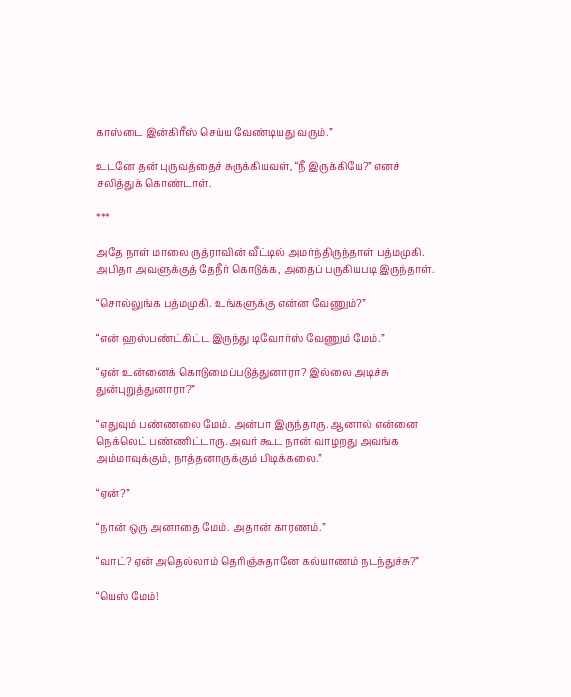காஸ்டை இன்கிரீஸ் செய்ய வேண்டியது வரும்.”

உடனே தன் புருவத்தைச் சுருக்கியவள், “நீ இருக்கியே?” எனச் சலித்துக் கொண்டாள்.

***

அதே நாள் மாலை ருத்ராவின் வீட்டில் அமர்ந்திருந்தாள் பத்மமுகி. அபிதா அவளுக்குத் தேநீர் கொடுக்க, அதைப் பருகியபடி இருந்தாள்.

“சொல்லுங்க பத்மமுகி. உங்களுக்கு என்ன வேணும்?”

“என் ஹஸ்பண்ட்கிட்ட இருந்து டிவோர்ஸ் வேணும் மேம்.”

“ஏன் உன்னைக் கொடுமைப்படுத்துனாரா? இல்லை அடிச்சு துன்புறுத்துனாரா?”

“எதுவும் பண்ணலை மேம். அன்பா இருந்தாரு. ஆனால் என்னை நெக்லெட் பண்ணிட்டாரு. அவர் கூட நான் வாழறது அவங்க அம்மாவுக்கும், நாத்தனாருக்கும் பிடிக்கலை.”

“ஏன்?”

“நான் ஒரு அனாதை மேம். அதான் காரணம்.”

“வாட்? ஏன் அதெல்லாம் தெரிஞ்சுதானே கல்யாணம் நடந்துச்சு?”

“யெஸ் மேம்!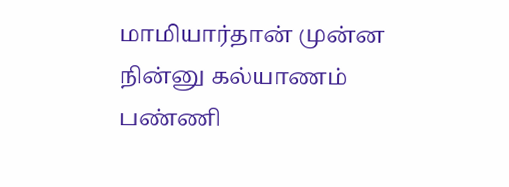மாமியார்தான் முன்ன நின்னு கல்யாணம் பண்ணி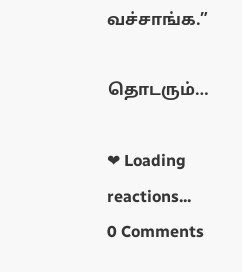வச்சாங்க.”

தொடரும்…

❤ Loading reactions...
0 Comments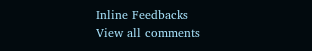Inline Feedbacks
View all comments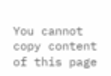You cannot copy content of this page